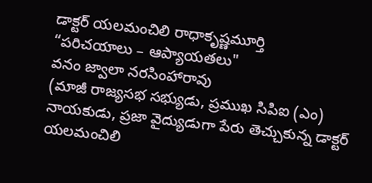డాక్టర్ యలమంచిలి రాధాకృష్ణమూర్తి
“పరిచయాలు – ఆప్యాయతలు"
వనం జ్వాలా నరసింహారావు
(మాజీ రాజ్యసభ సభ్యుడు, ప్రముఖ సిపిఐ (ఎం) నాయకుడు, ప్రజా వైద్యుడుగా పేరు తెచ్చుకున్న డాక్టర్ యలమంచిలి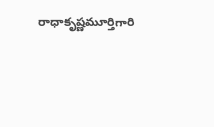రాధాకృష్ణమూర్తిగారి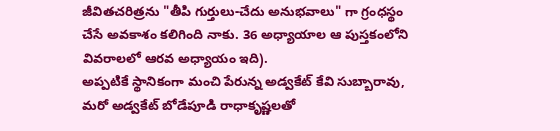జీవితచరిత్రను "తీపి గుర్తులు-చేదు అనుభవాలు" గా గ్రంధస్థం చేసే అవకాశం కలిగింది నాకు. 36 అధ్యాయాల ఆ పుస్తకంలోని వివరాలలో ఆరవ అధ్యాయం ఇది).
అప్పటికే స్థానికంగా మంచి పేరున్న అడ్వకేట్ కేవి సుబ్బారావు, మరో అడ్వకేట్ బోడేపూడి రాధాకృష్ణలతో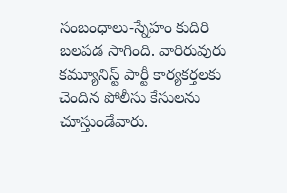సంబంధాలు-స్నేహం కుదిరి బలపడ సాగింది. వారిరువురు కమ్యూనిస్ట్ పార్టీ కార్యకర్తలకు చెందిన పోలీసు కేసులను చూస్తుండేవారు.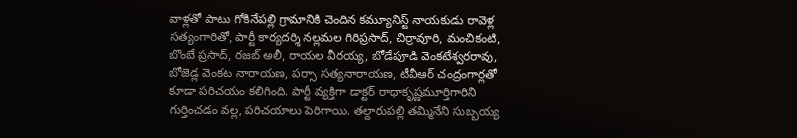వాళ్లతో పాటు గోకినేపల్లి గ్రామానికి చెందిన కమ్యూనిస్ట్ నాయకుడు రావెళ్ల సత్యంగారితో, పార్టీ కార్యదర్శి నల్లమల గిరిప్రసాద్, చిర్రావూరి, మంచికంటి, బొంబే ప్రసాద్, రజబ్ అలీ, రాయల వీరయ్య, బోడేపూడి వెంకటేశ్వరరావు, బోజెడ్ల వెంకట నారాయణ, పర్సా సత్యనారాయణ, టీవీఆర్ చంద్రంగార్లతో కూడా పరిచయం కలిగింది. పార్టీ వ్యక్తిగా డాక్టర్ రాధాకృష్ణమూర్తిగారిని గుర్తించడం వల్ల, పరిచయాలు పెరిగాయి. తల్దారుపల్లి తమ్మినేని సుబ్బయ్య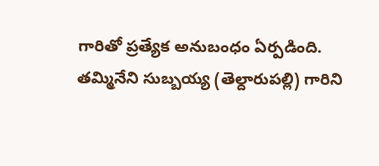గారితో ప్రత్యేక అనుబంధం ఏర్పడింది.
తమ్మినేని సుబ్బయ్య (తెల్దారుపల్లి) గారిని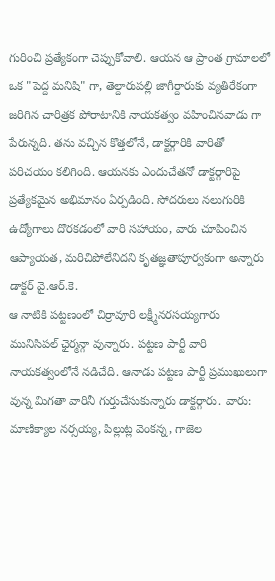గురించి ప్రత్యేకంగా చెప్పుకోవాలి. ఆయన ఆ ప్రాంత గ్రామాలలో ఒక "పెద్ద మనిషి" గా, తెల్దారుపల్లి జాగీర్దారుకు వ్యతిరేకంగా జరిగిన చారిత్రక పోరాటానికి నాయకత్వం వహించినవాడు గా పేరున్నది. తను వచ్చిన కొత్తలోనే, డాక్టర్గారికి వారితో పరిచయం కలిగింది. ఆయనకు ఎందుచేతనో డాక్టర్గారిపై ప్రత్యేకమైన అభిమానం ఏర్పడింది. సోదరులు నలుగురికి ఉద్యోగాలు దొరకడంలో వారి సహాయం, వారు చూపించిన ఆప్యాయత, మరిచిపోలేనిదని కృతజ్ఞతాపూర్వకంగా అన్నారు డాక్టర్ వై.ఆర్.కె.
ఆ నాటికి పట్టణంలో చిర్రావూరి లక్ష్మీనరసయ్యగారు మునిసిపల్ ఛైర్మన్గా వున్నారు. పట్టణ పార్టీ వారి నాయకత్వంలోనే నడిచేది. ఆనాడు పట్టణ పార్టీ ప్రముఖులుగా వున్న మిగతా వారినీ గుర్తుచేసుకున్నారు డాక్టర్గారు. వారు: మాణిక్యాల నర్సయ్య, పిల్లుట్ల వెంకన్న, గాజెల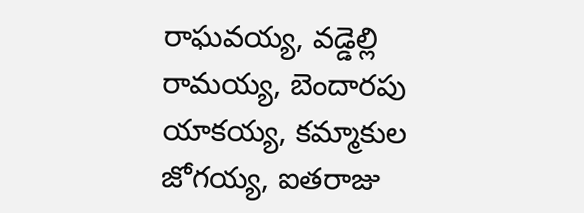రాఘవయ్య, వడ్డెల్లి రామయ్య, బెందారపు యాకయ్య, కమ్మాకుల జోగయ్య, ఐతరాజు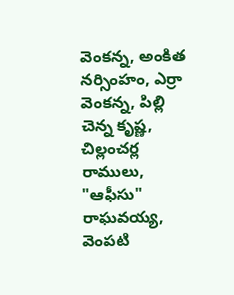వెంకన్న, అంకిత నర్సింహం, ఎర్రా వెంకన్న, పిల్లి చెన్న కృష్ణ, చిల్లంచర్ల రాములు, "ఆఫీసు" రాఘవయ్య, వెంపటి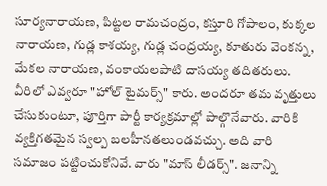సూర్యనారాయణ, పిట్టల రామచంద్రం, కస్తూరి గోపాలం, కుక్కల నారాయణ, గుడ్ల కాశయ్య, గుడ్ల చంద్రయ్య, కూతురు వెంకన్న, మేకల నారాయణ, వంకాయలపాటి దాసయ్య తదితరులు. వీరిలో ఎవ్వరూ "హోల్ టైమర్స్" కారు. అందరూ తమ వృత్తులు చేసుకుంటూ, పూర్తిగా పార్టీ కార్యక్రమాల్లో పాల్గొనేవారు. వారికి వ్యక్తిగతమైన స్వల్ప బలహీనతలుండవచ్చు. అది వారి సమాజం పట్టించుకోనివే. వారు "మాస్ లీడర్స్". జనాన్ని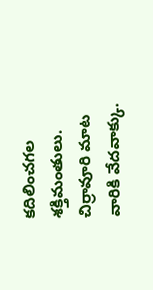కదిలించగల శక్తిమంతులు. చిర్రావూరి మాట వారికి వేదవాక్కు.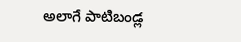అలాగే పాటిబండ్ల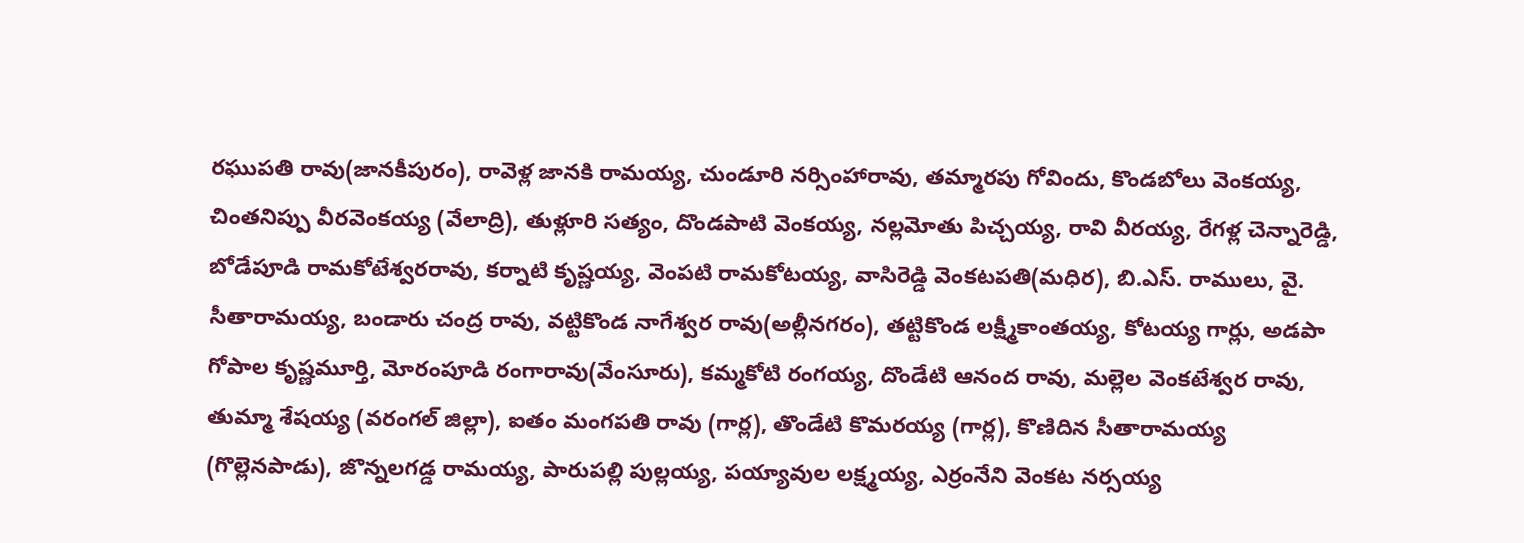రఘుపతి రావు(జానకీపురం), రావెళ్ల జానకి రామయ్య, చుండూరి నర్సింహారావు, తమ్మారపు గోవిందు, కొండబోలు వెంకయ్య, చింతనిప్పు వీరవెంకయ్య (వేలాద్రి), తుళ్లూరి సత్యం, దొండపాటి వెంకయ్య, నల్లమోతు పిచ్చయ్య, రావి వీరయ్య, రేగళ్ల చెన్నారెడ్డి, బోడేపూడి రామకోటేశ్వరరావు, కర్నాటి కృష్ణయ్య, వెంపటి రామకోటయ్య, వాసిరెడ్డి వెంకటపతి(మధిర), బి.ఎస్. రాములు, వై. సీతారామయ్య, బండారు చంద్ర రావు, వట్టికొండ నాగేశ్వర రావు(అల్లీనగరం), తట్టికొండ లక్ష్మీకాంతయ్య, కోటయ్య గార్లు, అడపా గోపాల కృష్ణమూర్తి, మోరంపూడి రంగారావు(వేంసూరు), కమ్మకోటి రంగయ్య, దొండేటి ఆనంద రావు, మల్లెల వెంకటేశ్వర రావు, తుమ్మా శేషయ్య (వరంగల్ జిల్లా), ఐతం మంగపతి రావు (గార్ల), తొండేటి కొమరయ్య (గార్ల), కొణిదిన సీతారామయ్య (గొల్లెనపాడు), జొన్నలగడ్డ రామయ్య, పారుపల్లి పుల్లయ్య, పయ్యావుల లక్ష్మయ్య, ఎర్రంనేని వెంకట నర్సయ్య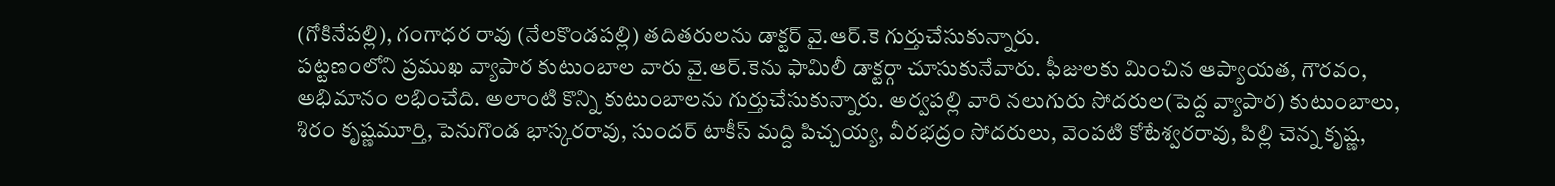(గోకినేపల్లి), గంగాధర రావు (నేలకొండపల్లి) తదితరులను డాక్టర్ వై.ఆర్.కె గుర్తుచేసుకున్నారు.
పట్టణంలోని ప్రముఖ వ్యాపార కుటుంబాల వారు వై.ఆర్.కెను ఫామిలీ డాక్టర్గా చూసుకునేవారు. ఫీజులకు మించిన ఆప్యాయత, గౌరవం, అభిమానం లభించేది. అలాంటి కొన్ని కుటుంబాలను గుర్తుచేసుకున్నారు. అర్వపల్లి వారి నలుగురు సోదరుల(పెద్ద వ్యాపార) కుటుంబాలు, శిరం కృష్ణమూర్తి, పెనుగొండ భాస్కరరావు, సుందర్ టాకీస్ మద్ది పిచ్చయ్య, వీరభద్రం సోదరులు, వెంపటి కోటేశ్వరరావు, పిల్లి చెన్న కృష్ణ,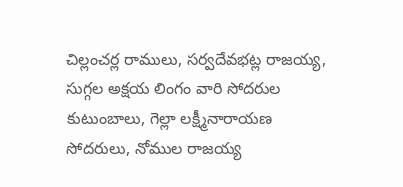చిల్లంచర్ల రాములు, సర్వదేవభట్ల రాజయ్య, సుగ్గల అక్షయ లింగం వారి సోదరుల కుటుంబాలు, గెల్లా లక్ష్మీనారాయణ సోదరులు, నోముల రాజయ్య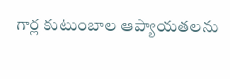గార్ల కుటుంబాల ఆప్యాయతలను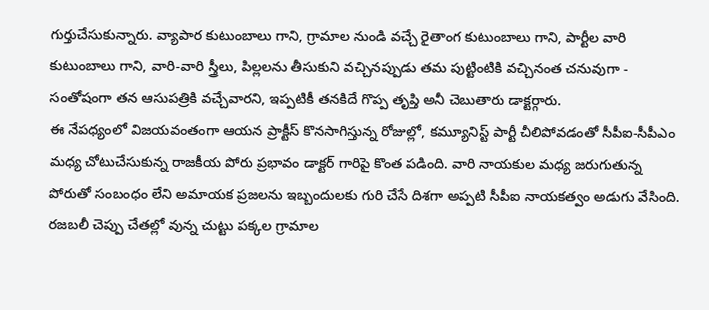గుర్తుచేసుకున్నారు. వ్యాపార కుటుంబాలు గాని, గ్రామాల నుండి వచ్చే రైతాంగ కుటుంబాలు గాని, పార్టీల వారి కుటుంబాలు గాని, వారి-వారి స్త్రీలు, పిల్లలను తీసుకుని వచ్చినప్పుడు తమ పుట్టింటికి వచ్చినంత చనువుగా - సంతోషంగా తన ఆసుపత్రికి వచ్చేవారని, ఇప్పటికీ తనకిదే గొప్ప తృప్తి అనీ చెబుతారు డాక్టర్గారు.
ఈ నేపధ్యంలో విజయవంతంగా ఆయన ప్రాక్టీస్ కొనసాగిస్తున్న రోజుల్లో, కమ్యూనిస్ట్ పార్టీ చీలిపోవడంతో సీపీఐ-సీపీఎం మధ్య చోటుచేసుకున్న రాజకీయ పోరు ప్రభావం డాక్టర్ గారిపై కొంత పడింది. వారి నాయకుల మధ్య జరుగుతున్న పోరుతో సంబంధం లేని అమాయక ప్రజలను ఇబ్బందులకు గురి చేసే దిశగా అప్పటి సీపీఐ నాయకత్వం అడుగు వేసింది. రజబలీ చెప్పు చేతల్లో వున్న చుట్టు పక్కల గ్రామాల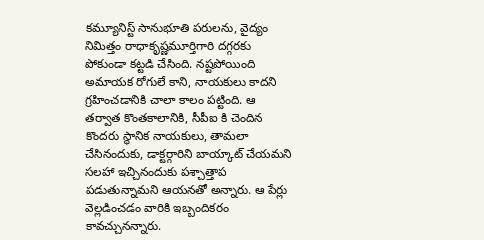కమ్యూనిస్ట్ సానుభూతి పరులను, వైద్యం నిమిత్తం రాధాకృష్ణమూర్తిగారి దగ్గరకు పోకుండా కట్టడి చేసింది. నష్టపోయింది అమాయక రోగులే కాని, నాయకులు కాదని గ్రహించడానికి చాలా కాలం పట్టింది. ఆ తర్వాత కొంతకాలానికి, సీపీఐ కి చెందిన కొందరు స్థానిక నాయకులు, తామలా చేసినందుకు, డాక్టర్గారిని బాయ్కాట్ చేయమని సలహా ఇచ్చినందుకు పశ్చాత్తాప పడుతున్నామని ఆయనతో అన్నారు. ఆ పేర్లు వెల్లడించడం వారికి ఇబ్బందికరం కావచ్చునన్నారు.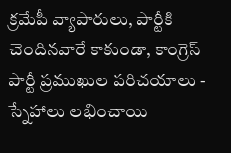క్రమేపీ వ్యాపారులు, పార్టీకి చెందినవారే కాకుండా, కాంగ్రెస్ పార్టీ ప్రముఖుల పరిచయాలు - స్నేహాలు లభించాయి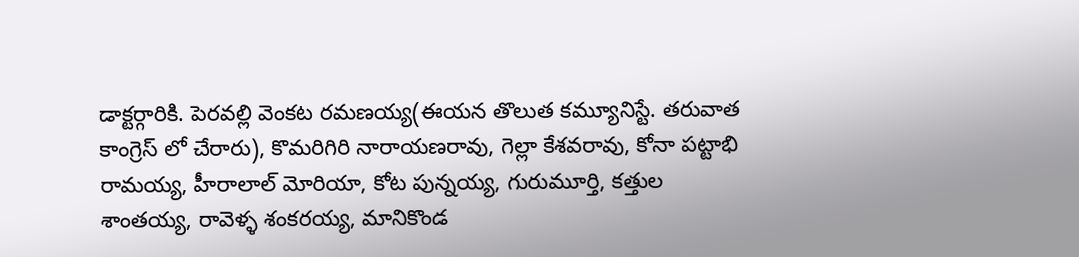డాక్టర్గారికి. పెరవల్లి వెంకట రమణయ్య(ఈయన తొలుత కమ్యూనిస్టే. తరువాత కాంగ్రెస్ లో చేరారు), కొమరిగిరి నారాయణరావు, గెల్లా కేశవరావు, కోనా పట్టాభి రామయ్య, హీరాలాల్ మోరియా, కోట పున్నయ్య, గురుమూర్తి, కత్తుల శాంతయ్య, రావెళ్ళ శంకరయ్య, మానికొండ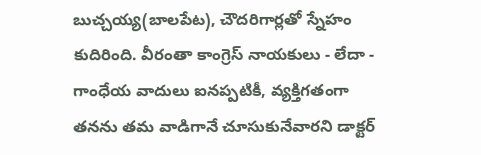బుచ్చయ్య(బాలపేట), చౌదరిగార్లతో స్నేహం కుదిరింది. వీరంతా కాంగ్రెస్ నాయకులు - లేదా - గాంధేయ వాదులు ఐనప్పటికీ, వ్యక్తిగతంగా తనను తమ వాడిగానే చూసుకునేవారని డాక్టర్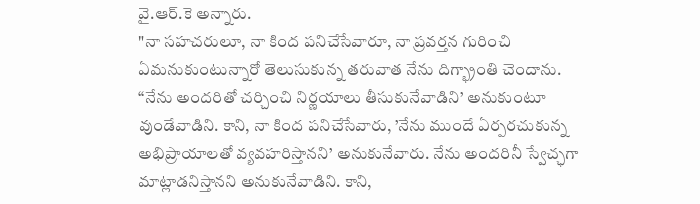వై.ఆర్.కె అన్నారు.
"నా సహచరులూ, నా కింద పనిచేసేవారూ, నా ప్రవర్తన గురించి ఏమనుకుంటున్నారో తెలుసుకున్న తరువాత నేను దిగ్భ్రాంతి చెందాను. “నేను అందరితో చర్చించి నిర్ణయాలు తీసుకునేవాడిని’ అనుకుంటూ వుండేవాడిని. కాని, నా కింద పనిచేసేవారు, ’నేను ముందే ఏర్పరచుకున్న అభిప్రాయాలతో వ్యవహరిస్తానని’ అనుకునేవారు. నేను అందరినీ స్వేచ్ఛగా మాట్లాడనిస్తానని అనుకునేవాడిని. కాని,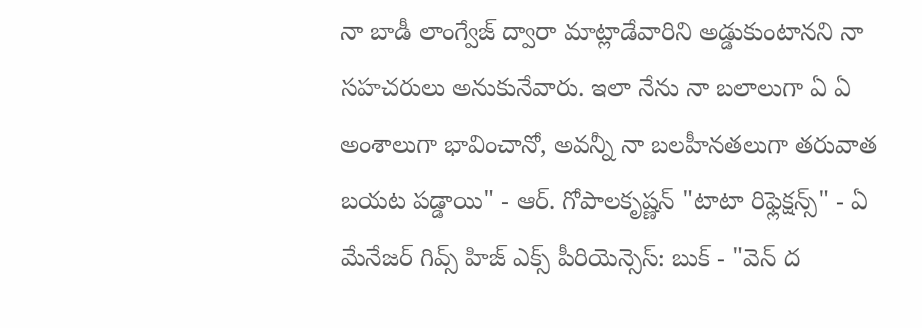నా బాడీ లాంగ్వేజ్ ద్వారా మాట్లాడేవారిని అడ్డుకుంటానని నా సహచరులు అనుకునేవారు. ఇలా నేను నా బలాలుగా ఏ ఏ అంశాలుగా భావించానో, అవన్నీ నా బలహీనతలుగా తరువాత బయట పడ్డాయి" - ఆర్. గోపాలకృష్ణన్ "టాటా రిఫ్లెక్షన్స్" - ఏ మేనేజర్ గివ్స్ హిజ్ ఎక్స్ పీరియెన్సెస్: బుక్ - "వెన్ ద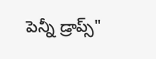పెన్నీ డ్రాప్స్"